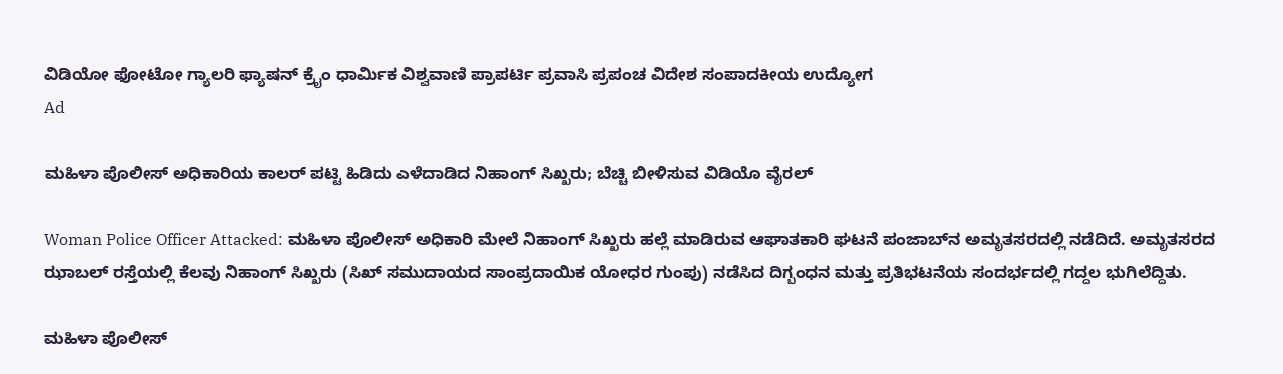ವಿಡಿಯೋ ಫೋಟೋ ಗ್ಯಾಲರಿ ಫ್ಯಾಷನ್ ಕ್ರೈಂ ಧಾರ್ಮಿಕ ವಿಶ್ವವಾಣಿ ಪ್ರಾಪರ್ಟಿ ಪ್ರವಾಸಿ ಪ್ರಪಂಚ ವಿದೇಶ ಸಂಪಾದಕೀಯ ಉದ್ಯೋಗ
Ad

ಮಹಿಳಾ ಪೊಲೀಸ್ ಅಧಿಕಾರಿಯ ಕಾಲರ್ ಪಟ್ಟಿ ಹಿಡಿದು ಎಳೆದಾಡಿದ ನಿಹಾಂಗ್ ಸಿಖ್ಖರು; ಬೆಚ್ಚಿ ಬೀಳಿಸುವ ವಿಡಿಯೊ ವೈರಲ್‌

Woman Police Officer Attacked: ಮಹಿಳಾ ಪೊಲೀಸ್ ಅಧಿಕಾರಿ ಮೇಲೆ ನಿಹಾಂಗ್ ಸಿಖ್ಖರು ಹಲ್ಲೆ ಮಾಡಿರುವ ಆಘಾತಕಾರಿ ಘಟನೆ ಪಂಜಾಬ್‌ನ ಅಮೃತಸರದಲ್ಲಿ ನಡೆದಿದೆ. ಅಮೃತಸರದ ಝಾಬಲ್ ರಸ್ತೆಯಲ್ಲಿ ಕೆಲವು ನಿಹಾಂಗ್ ಸಿಖ್ಖರು (ಸಿಖ್ ಸಮುದಾಯದ ಸಾಂಪ್ರದಾಯಿಕ ಯೋಧರ ಗುಂಪು) ನಡೆಸಿದ ದಿಗ್ಬಂಧನ ಮತ್ತು ಪ್ರತಿಭಟನೆಯ ಸಂದರ್ಭದಲ್ಲಿ ಗದ್ದಲ ಭುಗಿಲೆದ್ದಿತು.

ಮಹಿಳಾ ಪೊಲೀಸ್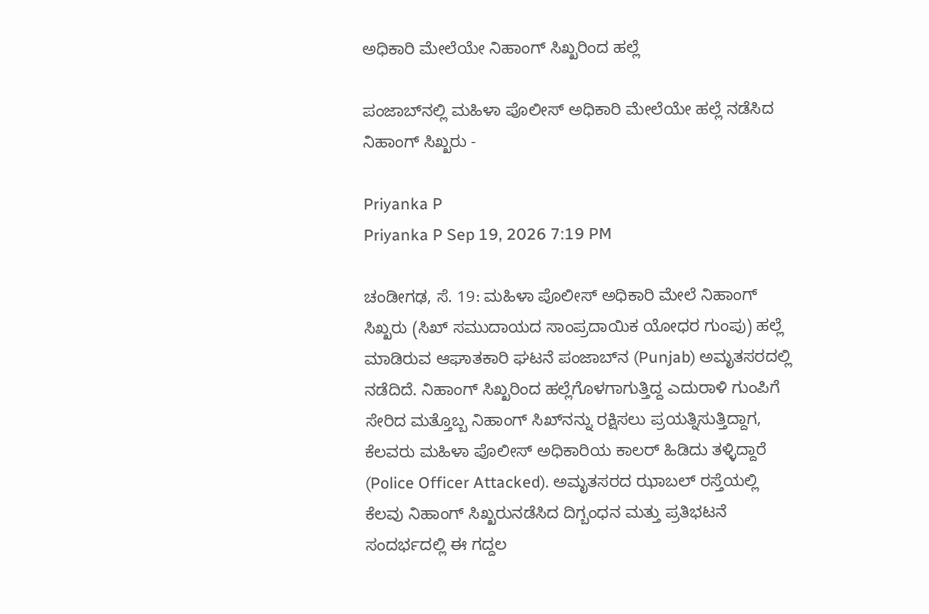ಅಧಿಕಾರಿ ಮೇಲೆಯೇ ನಿಹಾಂಗ್ ಸಿಖ್ಖರಿಂದ ಹಲ್ಲೆ

ಪಂಜಾಬ್‌ನಲ್ಲಿ ಮಹಿಳಾ ಪೊಲೀಸ್ ಅಧಿಕಾರಿ ಮೇಲೆಯೇ ಹಲ್ಲೆ ನಡೆಸಿದ ನಿಹಾಂಗ್ ಸಿಖ್ಖರು -

Priyanka P
Priyanka P Sep 19, 2026 7:19 PM

ಚಂಡೀಗಢ, ಸೆ. 19: ಮಹಿಳಾ ಪೊಲೀಸ್ ಅಧಿಕಾರಿ ಮೇಲೆ ನಿಹಾಂಗ್ ಸಿಖ್ಖರು (ಸಿಖ್ ಸಮುದಾಯದ ಸಾಂಪ್ರದಾಯಿಕ ಯೋಧರ ಗುಂಪು) ಹಲ್ಲೆ ಮಾಡಿರುವ ಆಘಾತಕಾರಿ ಘಟನೆ ಪಂಜಾಬ್‌ನ (Punjab) ಅಮೃತಸರದಲ್ಲಿ ನಡೆದಿದೆ. ನಿಹಾಂಗ್ ಸಿಖ್ಖರಿಂದ ಹಲ್ಲೆಗೊಳಗಾಗುತ್ತಿದ್ದ ಎದುರಾಳಿ ಗುಂಪಿಗೆ ಸೇರಿದ ಮತ್ತೊಬ್ಬ ನಿಹಾಂಗ್ ಸಿಖ್‌ನನ್ನು ರಕ್ಷಿಸಲು ಪ್ರಯತ್ನಿಸುತ್ತಿದ್ದಾಗ, ಕೆಲವರು ಮಹಿಳಾ ಪೊಲೀಸ್ ಅಧಿಕಾರಿಯ ಕಾಲರ್ ಹಿಡಿದು ತಳ್ಳಿದ್ದಾರೆ (Police Officer Attacked). ಅಮೃತಸರದ ಝಾಬಲ್ ರಸ್ತೆಯಲ್ಲಿ ಕೆಲವು ನಿಹಾಂಗ್ ಸಿಖ್ಖರುನಡೆಸಿದ ದಿಗ್ಬಂಧನ ಮತ್ತು ಪ್ರತಿಭಟನೆ ಸಂದರ್ಭದಲ್ಲಿ ಈ ಗದ್ದಲ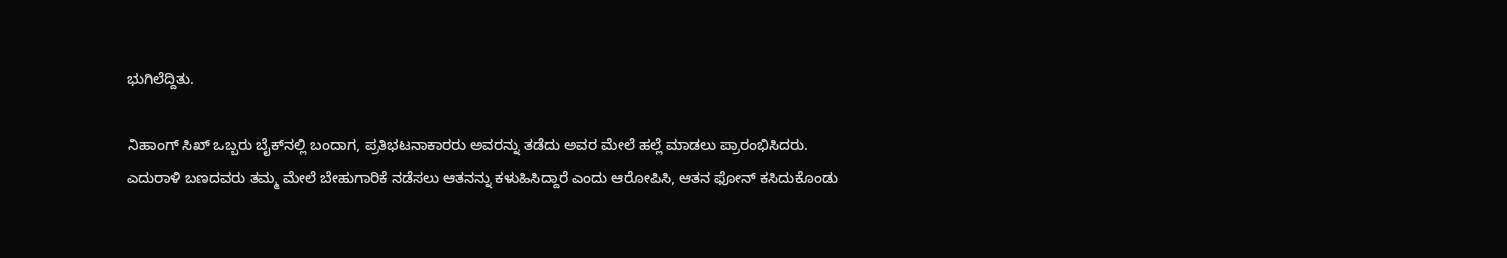ಭುಗಿಲೆದ್ದಿತು.

ನಿಹಾಂಗ್ ಸಿಖ್ ಒಬ್ಬರು ಬೈಕ್‌ನಲ್ಲಿ ಬಂದಾಗ, ಪ್ರತಿಭಟನಾಕಾರರು ಅವರನ್ನು ತಡೆದು ಅವರ ಮೇಲೆ ಹಲ್ಲೆ ಮಾಡಲು ಪ್ರಾರಂಭಿಸಿದರು. ಎದುರಾಳಿ ಬಣದವರು ತಮ್ಮ ಮೇಲೆ ಬೇಹುಗಾರಿಕೆ ನಡೆಸಲು ಆತನನ್ನು ಕಳುಹಿಸಿದ್ದಾರೆ ಎಂದು ಆರೋಪಿಸಿ, ಆತನ ಫೋನ್ ಕಸಿದುಕೊಂಡು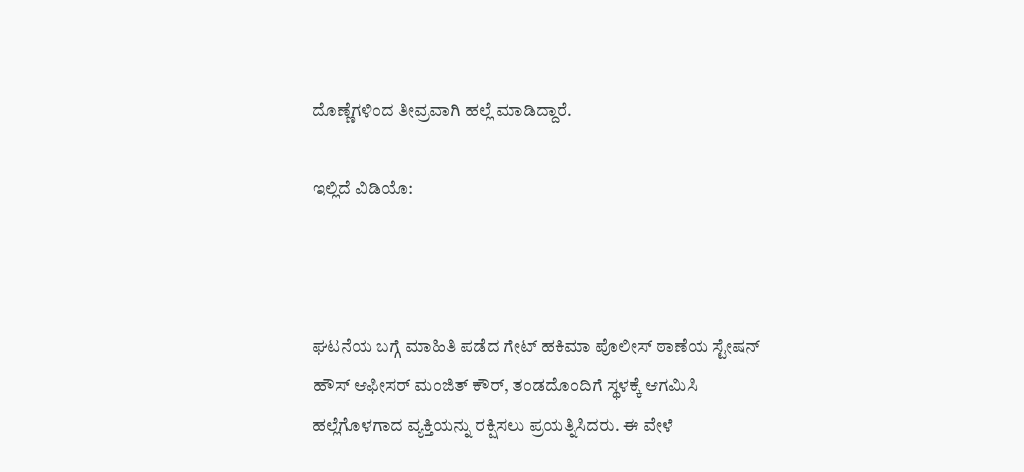ದೊಣ್ಣೆಗಳಿಂದ ತೀವ್ರವಾಗಿ ಹಲ್ಲೆ ಮಾಡಿದ್ದಾರೆ.

ಇಲ್ಲಿದೆ ವಿಡಿಯೊ:



ಘಟನೆಯ ಬಗ್ಗೆ ಮಾಹಿತಿ ಪಡೆದ ಗೇಟ್ ಹಕಿಮಾ ಪೊಲೀಸ್ ಠಾಣೆಯ ಸ್ಟೇಷನ್ ಹೌಸ್ ಆಫೀಸರ್ ಮಂಜಿತ್ ಕೌರ್, ತಂಡದೊಂದಿಗೆ ಸ್ಥಳಕ್ಕೆ ಆಗಮಿಸಿ ಹಲ್ಲೆಗೊಳಗಾದ ವ್ಯಕ್ತಿಯನ್ನು ರಕ್ಷಿಸಲು ಪ್ರಯತ್ನಿಸಿದರು. ಈ ವೇಳೆ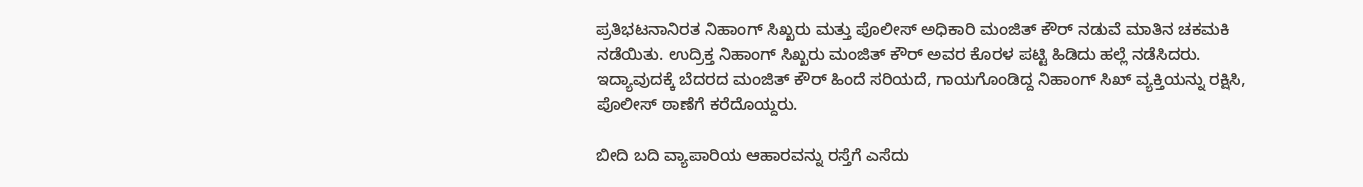ಪ್ರತಿಭಟನಾನಿರತ ನಿಹಾಂಗ್ ಸಿಖ್ಖರು ಮತ್ತು ಪೊಲೀಸ್ ಅಧಿಕಾರಿ ಮಂಜಿತ್ ಕೌರ್ ನಡುವೆ ಮಾತಿನ ಚಕಮಕಿ ನಡೆಯಿತು. ಉದ್ರಿಕ್ತ ನಿಹಾಂಗ್ ಸಿಖ್ಖರು ಮಂಜಿತ್ ಕೌರ್ ಅವರ ಕೊರಳ ಪಟ್ಟಿ ಹಿಡಿದು ಹಲ್ಲೆ ನಡೆಸಿದರು. ಇದ್ಯಾವುದಕ್ಕೆ ಬೆದರದ ಮಂಜಿತ್ ಕೌರ್ ಹಿಂದೆ ಸರಿಯದೆ, ಗಾಯಗೊಂಡಿದ್ದ ನಿಹಾಂಗ್ ಸಿಖ್ ವ್ಯಕ್ತಿಯನ್ನು ರಕ್ಷಿಸಿ, ಪೊಲೀಸ್ ಠಾಣೆಗೆ ಕರೆದೊಯ್ದರು.

ಬೀದಿ ಬದಿ ವ್ಯಾಪಾರಿಯ ಆಹಾರವನ್ನು ರಸ್ತೆಗೆ ಎಸೆದು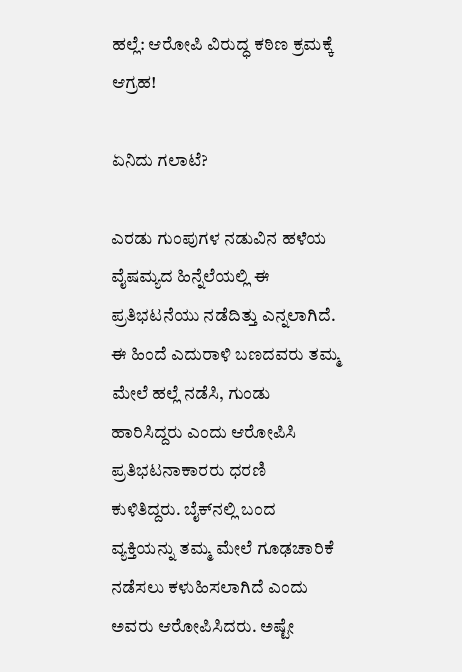ಹಲ್ಲೆ: ಆರೋಪಿ ವಿರುದ್ಧ ಕಠಿಣ ಕ್ರಮಕ್ಕೆ ಆಗ್ರಹ!

ಏನಿದು ಗಲಾಟೆ?

ಎರಡು ಗುಂಪುಗಳ ನಡುವಿನ ಹಳೆಯ ವೈಷಮ್ಯದ ಹಿನ್ನೆಲೆಯಲ್ಲಿ ಈ ಪ್ರತಿಭಟನೆಯು ನಡೆದಿತ್ತು ಎನ್ನಲಾಗಿದೆ. ಈ ಹಿಂದೆ ಎದುರಾಳಿ ಬಣದವರು ತಮ್ಮ ಮೇಲೆ ಹಲ್ಲೆ ನಡೆಸಿ, ಗುಂಡು ಹಾರಿಸಿದ್ದರು ಎಂದು ಆರೋಪಿಸಿ ಪ್ರತಿಭಟನಾಕಾರರು ಧರಣಿ ಕುಳಿತಿದ್ದರು. ಬೈಕ್‌ನಲ್ಲಿ ಬಂದ ವ್ಯಕ್ತಿಯನ್ನು ತಮ್ಮ ಮೇಲೆ ಗೂಢಚಾರಿಕೆ ನಡೆಸಲು ಕಳುಹಿಸಲಾಗಿದೆ ಎಂದು ಅವರು ಆರೋಪಿಸಿದರು. ಅಷ್ಟೇ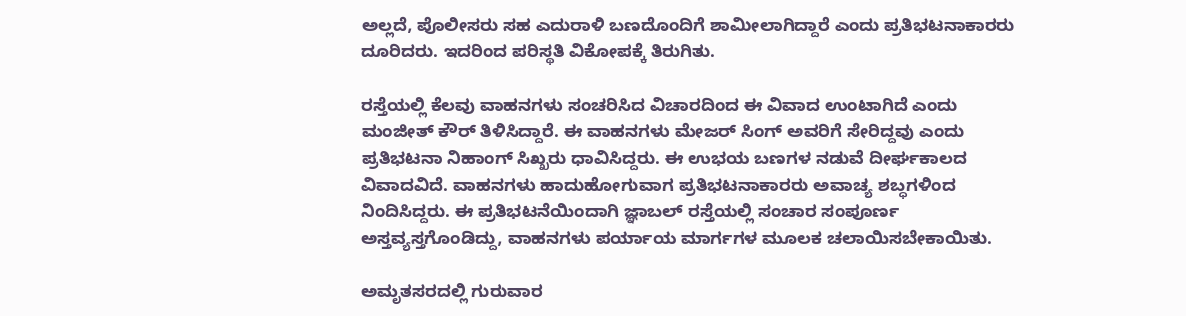ಅಲ್ಲದೆ, ಪೊಲೀಸರು ಸಹ ಎದುರಾಳಿ ಬಣದೊಂದಿಗೆ ಶಾಮೀಲಾಗಿದ್ದಾರೆ ಎಂದು ಪ್ರತಿಭಟನಾಕಾರರು ದೂರಿದರು. ಇದರಿಂದ ಪರಿಸ್ಥತಿ ವಿಕೋಪಕ್ಕೆ ತಿರುಗಿತು.

ರಸ್ತೆಯಲ್ಲಿ ಕೆಲವು ವಾಹನಗಳು ಸಂಚರಿಸಿದ ವಿಚಾರದಿಂದ ಈ ವಿವಾದ ಉಂಟಾಗಿದೆ ಎಂದು ಮಂಜೀತ್ ಕೌರ್ ತಿಳಿಸಿದ್ದಾರೆ. ಈ ವಾಹನಗಳು ಮೇಜರ್ ಸಿಂಗ್ ಅವರಿಗೆ ಸೇರಿದ್ದವು ಎಂದು ಪ್ರತಿಭಟನಾ ನಿಹಾಂಗ್ ಸಿಖ್ಖರು ಧಾವಿಸಿದ್ದರು. ಈ ಉಭಯ ಬಣಗಳ ನಡುವೆ ದೀರ್ಘಕಾಲದ ವಿವಾದವಿದೆ. ವಾಹನಗಳು ಹಾದುಹೋಗುವಾಗ ಪ್ರತಿಭಟನಾಕಾರರು ಅವಾಚ್ಯ ಶಬ್ಧಗಳಿಂದ ನಿಂದಿಸಿದ್ದರು. ಈ ಪ್ರತಿಭಟನೆಯಿಂದಾಗಿ ಜ್ಞಾಬಲ್ ರಸ್ತೆಯಲ್ಲಿ ಸಂಚಾರ ಸಂಪೂರ್ಣ ಅಸ್ತವ್ಯಸ್ತಗೊಂಡಿದ್ದು, ವಾಹನಗಳು ಪರ್ಯಾಯ ಮಾರ್ಗಗಳ ಮೂಲಕ ಚಲಾಯಿಸಬೇಕಾಯಿತು.

ಅಮೃತಸರದಲ್ಲಿ ಗುರುವಾರ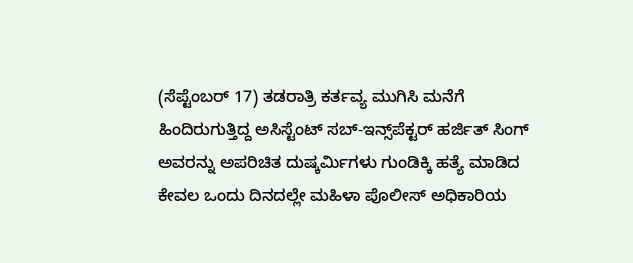(ಸೆಪ್ಟೆಂಬರ್‌ 17) ತಡರಾತ್ರಿ ಕರ್ತವ್ಯ ಮುಗಿಸಿ ಮನೆಗೆ ಹಿಂದಿರುಗುತ್ತಿದ್ದ ಅಸಿಸ್ಟೆಂಟ್ ಸಬ್-ಇನ್ಸ್‌ಪೆಕ್ಟರ್ ಹರ್ಜಿತ್ ಸಿಂಗ್ ಅವರನ್ನು ಅಪರಿಚಿತ ದುಷ್ಕರ್ಮಿಗಳು ಗುಂಡಿಕ್ಕಿ ಹತ್ಯೆ ಮಾಡಿದ ಕೇವಲ ಒಂದು ದಿನದಲ್ಲೇ ಮಹಿಳಾ ಪೊಲೀಸ್ ಅಧಿಕಾರಿಯ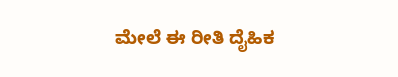ಮೇಲೆ ಈ ರೀತಿ ದೈಹಿಕ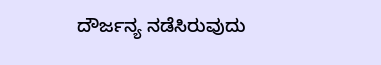ದೌರ್ಜನ್ಯ ನಡೆಸಿರುವುದು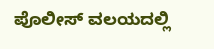ಪೊಲೀಸ್ ವಲಯದಲ್ಲಿ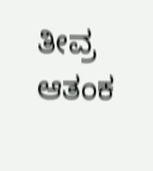ತೀವ್ರ ಆತಂಕ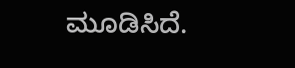ಮೂಡಿಸಿದೆ.